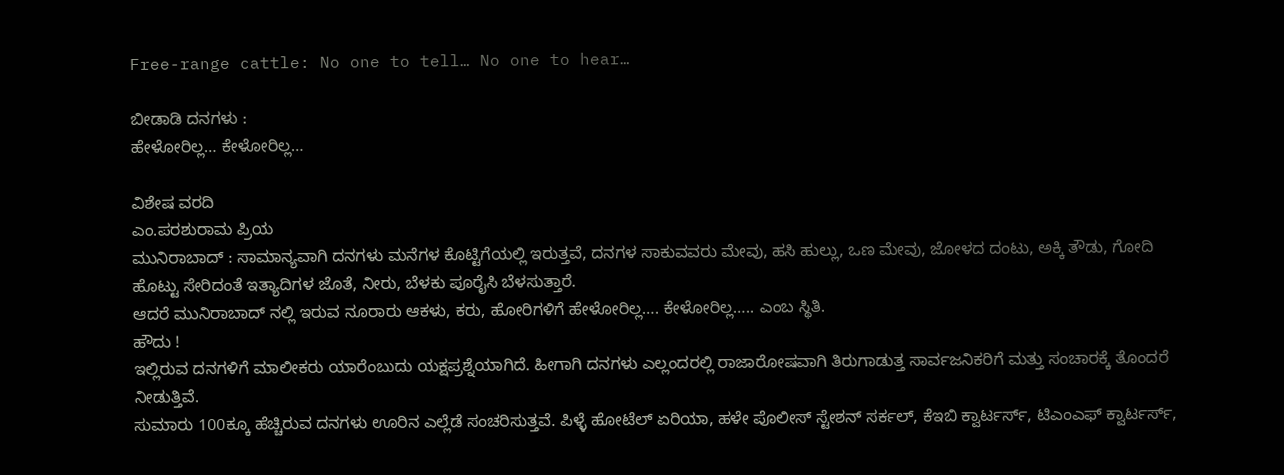Free-range cattle: No one to tell… No one to hear…

ಬೀಡಾಡಿ ದನಗಳು :
ಹೇಳೋರಿಲ್ಲ… ಕೇಳೋರಿಲ್ಲ…

ವಿಶೇಷ ವರದಿ
ಎಂ.ಪರಶುರಾಮ ಪ್ರಿಯ
ಮುನಿರಾಬಾದ್ : ಸಾಮಾನ್ಯವಾಗಿ ದನಗಳು ಮನೆಗಳ ಕೊಟ್ಟಿಗೆಯಲ್ಲಿ ಇರುತ್ತವೆ, ದನಗಳ ಸಾಕುವವರು ಮೇವು, ಹಸಿ ಹುಲ್ಲು, ಒಣ ಮೇವು, ಜೋಳದ ದಂಟು, ಅಕ್ಕಿ ತೌಡು, ಗೋದಿ ಹೊಟ್ಟು ಸೇರಿದಂತೆ ಇತ್ಯಾದಿಗಳ ಜೊತೆ, ನೀರು, ಬೆಳಕು ಪೂರೈಸಿ ಬೆಳಸುತ್ತಾರೆ.
ಆದರೆ ಮುನಿರಾಬಾದ್ ನಲ್ಲಿ ಇರುವ ನೂರಾರು ಆಕಳು, ಕರು, ಹೋರಿಗಳಿಗೆ ಹೇಳೋರಿಲ್ಲ…. ಕೇಳೋರಿಲ್ಲ….. ಎಂಬ ಸ್ಥಿತಿ.
ಹೌದು !
ಇಲ್ಲಿರುವ ದನಗಳಿಗೆ ಮಾಲೀಕರು ಯಾರೆಂಬುದು ಯಕ್ಷಪ್ರಶ್ನೆಯಾಗಿದೆ. ಹೀಗಾಗಿ ದನಗಳು ಎಲ್ಲಂದರಲ್ಲಿ ರಾಜಾರೋಷವಾಗಿ ತಿರುಗಾಡುತ್ತ ಸಾರ್ವಜನಿಕರಿಗೆ ಮತ್ತು ಸಂಚಾರಕ್ಕೆ ತೊಂದರೆ ನೀಡುತ್ತಿವೆ.
ಸುಮಾರು 100ಕ್ಕೂ ಹೆಚ್ಚಿರುವ ದನಗಳು ಊರಿನ ಎಲ್ಲೆಡೆ ಸಂಚರಿಸುತ್ತವೆ. ಪಿಳ್ಳೆ ಹೋಟೆಲ್ ಏರಿಯಾ, ಹಳೇ ಪೊಲೀಸ್ ಸ್ಟೇಶನ್ ಸರ್ಕಲ್, ಕೆಇಬಿ ಕ್ವಾರ್ಟರ್ಸ್, ಟಿಎಂಎಫ್ ಕ್ವಾರ್ಟರ್ಸ್,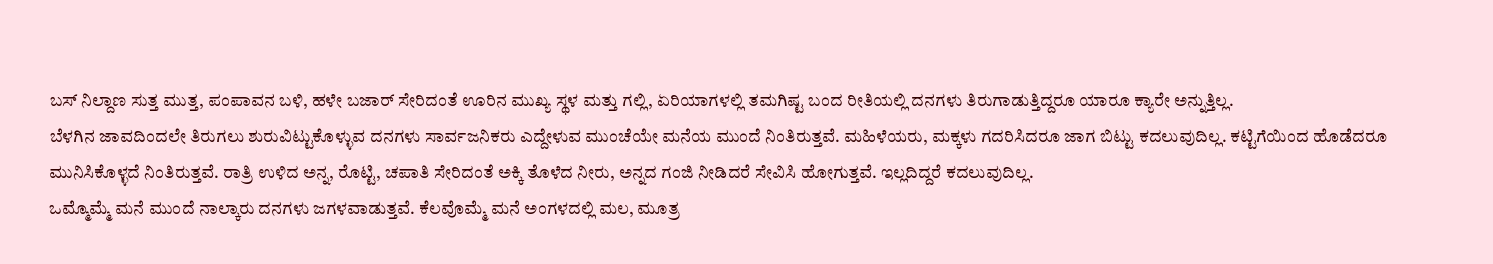ಬಸ್ ನಿಲ್ದಾಣ ಸುತ್ತ ಮುತ್ತ, ಪಂಪಾವನ ಬಳಿ, ಹಳೇ ಬಜಾರ್ ಸೇರಿದಂತೆ ಊರಿನ ಮುಖ್ಯ ಸ್ಥಳ ಮತ್ತು ಗಲ್ಲಿ, ಏರಿಯಾಗಳಲ್ಲಿ ತಮಗಿಷ್ಟ ಬಂದ ರೀತಿಯಲ್ಲಿ ದನಗಳು ತಿರುಗಾಡುತ್ತಿದ್ದರೂ ಯಾರೂ ಕ್ಯಾರೇ ಅನ್ನುತ್ತಿಲ್ಲ.
ಬೆಳಗಿನ ಜಾವದಿಂದಲೇ ತಿರುಗಲು ಶುರುವಿಟ್ಟುಕೊಳ್ಳುವ ದನಗಳು ಸಾರ್ವಜನಿಕರು ಎದ್ದೇಳುವ ಮುಂಚೆಯೇ ಮನೆಯ ಮುಂದೆ ನಿಂತಿರುತ್ತವೆ. ಮಹಿಳೆಯರು, ಮಕ್ಕಳು ಗದರಿಸಿದರೂ ಜಾಗ ಬಿಟ್ಟು ಕದಲುವುದಿಲ್ಲ. ಕಟ್ಟಿಗೆಯಿಂದ ಹೊಡೆದರೂ ಮುನಿಸಿಕೊಳ್ಳದೆ ನಿಂತಿರುತ್ತವೆ. ರಾತ್ರಿ ಉಳಿದ ಅನ್ನ, ರೊಟ್ಟಿ, ಚಪಾತಿ ಸೇರಿದಂತೆ ಅಕ್ಕಿ ತೊಳೆದ ನೀರು, ಅನ್ನದ ಗಂಜಿ ನೀಡಿದರೆ ಸೇವಿಸಿ ಹೋಗುತ್ತವೆ. ಇಲ್ಲದಿದ್ದರೆ ಕದಲುವುದಿಲ್ಲ.
ಒಮ್ಮೊಮ್ಮೆ ಮನೆ ಮುಂದೆ ನಾಲ್ಕಾರು ದನಗಳು ಜಗಳವಾಡುತ್ತವೆ. ಕೆಲವೊಮ್ಮೆ ಮನೆ ಅಂಗಳದಲ್ಲಿ ಮಲ, ಮೂತ್ರ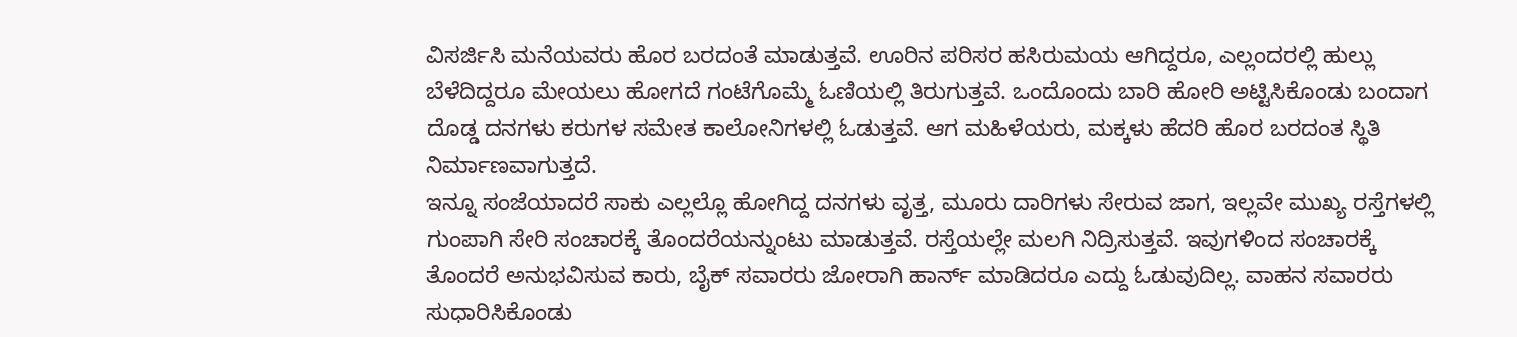ವಿಸರ್ಜಿಸಿ ಮನೆಯವರು ಹೊರ ಬರದಂತೆ ಮಾಡುತ್ತವೆ. ಊರಿನ ಪರಿಸರ ಹಸಿರುಮಯ ಆಗಿದ್ದರೂ, ಎಲ್ಲಂದರಲ್ಲಿ ಹುಲ್ಲು ಬೆಳೆದಿದ್ದರೂ ಮೇಯಲು ಹೋಗದೆ ಗಂಟೆಗೊಮ್ಮೆ ಓಣಿಯಲ್ಲಿ ತಿರುಗುತ್ತವೆ. ಒಂದೊಂದು ಬಾರಿ ಹೋರಿ ಅಟ್ಟಿಸಿಕೊಂಡು ಬಂದಾಗ ದೊಡ್ಡ ದನಗಳು ಕರುಗಳ ಸಮೇತ ಕಾಲೋನಿಗಳಲ್ಲಿ ಓಡುತ್ತವೆ. ಆಗ ಮಹಿಳೆಯರು, ಮಕ್ಕಳು ಹೆದರಿ ಹೊರ ಬರದಂತ ಸ್ಥಿತಿ ನಿರ್ಮಾಣವಾಗುತ್ತದೆ.
ಇನ್ನೂ ಸಂಜೆಯಾದರೆ ಸಾಕು ಎಲ್ಲಲ್ಲೊ ಹೋಗಿದ್ದ ದನಗಳು ವೃತ್ತ, ಮೂರು ದಾರಿಗಳು ಸೇರುವ ಜಾಗ, ಇಲ್ಲವೇ ಮುಖ್ಯ ರಸ್ತೆಗಳಲ್ಲಿ ಗುಂಪಾಗಿ ಸೇರಿ ಸಂಚಾರಕ್ಕೆ ತೊಂದರೆಯನ್ನುಂಟು ಮಾಡುತ್ತವೆ. ರಸ್ತೆಯಲ್ಲೇ ಮಲಗಿ ನಿದ್ರಿಸುತ್ತವೆ. ಇವುಗಳಿಂದ ಸಂಚಾರಕ್ಕೆ ತೊಂದರೆ ಅನುಭವಿಸುವ ಕಾರು, ಬೈಕ್ ಸವಾರರು ಜೋರಾಗಿ ಹಾರ್ನ್ ಮಾಡಿದರೂ ಎದ್ದು ಓಡುವುದಿಲ್ಲ. ವಾಹನ ಸವಾರರು ಸುಧಾರಿಸಿಕೊಂಡು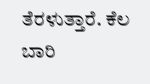ತೆರಳುತ್ತಾರೆ. ಕೆಲ ಬಾರಿ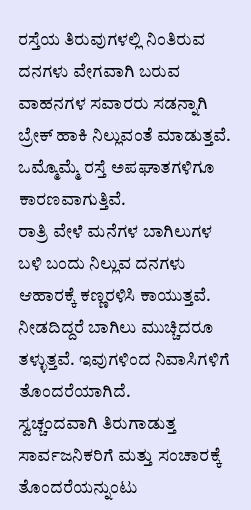ರಸ್ತೆಯ ತಿರುವುಗಳಲ್ಲಿ ನಿಂತಿರುವ ದನಗಳು ವೇಗವಾಗಿ ಬರುವ ವಾಹನಗಳ ಸವಾರರು ಸಡನ್ನಾಗಿ ಬ್ರೇಕ್ ಹಾಕಿ ನಿಲ್ಲುವಂತೆ ಮಾಡುತ್ತವೆ. ಒಮ್ಮೊಮ್ಮೆ ರಸ್ತೆ ಅಪಘಾತಗಳಿಗೂ ಕಾರಣವಾಗುತ್ತಿವೆ.
ರಾತ್ರಿ ವೇಳೆ ಮನೆಗಳ ಬಾಗಿಲುಗಳ ಬಳಿ ಬಂದು ನಿಲ್ಲುವ ದನಗಳು ಆಹಾರಕ್ಕೆ ಕಣ್ಣರಳಿಸಿ ಕಾಯುತ್ತವೆ. ನೀಡದಿದ್ದರೆ ಬಾಗಿಲು ಮುಚ್ಚಿದರೂ ತಳ್ಳುತ್ತವೆ. ಇವುಗಳಿಂದ ನಿವಾಸಿಗಳಿಗೆ ತೊಂದರೆಯಾಗಿದೆ.
ಸ್ವಚ್ಚಂದವಾಗಿ ತಿರುಗಾಡುತ್ತ ಸಾರ್ವಜನಿಕರಿಗೆ ಮತ್ತು ಸಂಚಾರಕ್ಕೆ ತೊಂದರೆಯನ್ನುಂಟು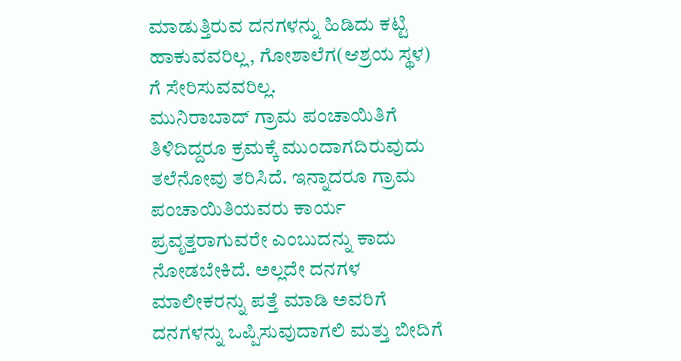ಮಾಡುತ್ತಿರುವ ದನಗಳನ್ನು ಹಿಡಿದು ಕಟ್ಟಿ ಹಾಕುವವರಿಲ್ಲ, ಗೋಶಾಲೆಗ(ಆಶ್ರಯ ಸ್ಥಳ) ಗೆ ಸೇರಿಸುವವರಿಲ್ಲ.
ಮುನಿರಾಬಾದ್ ಗ್ರಾಮ ಪಂಚಾಯಿತಿಗೆ ತಿಳಿದಿದ್ದರೂ ಕ್ರಮಕ್ಕೆ ಮುಂದಾಗದಿರುವುದು ತಲೆನೋವು ತರಿಸಿದೆ. ಇನ್ನಾದರೂ ಗ್ರಾಮ ಪಂಚಾಯಿತಿಯವರು ಕಾರ್ಯ ಪ್ರವೃತ್ತರಾಗುವರೇ ಎಂಬುದನ್ನು ಕಾದು ನೋಡಬೇಕಿದೆ. ಅಲ್ಲದೇ ದನಗಳ ಮಾಲೀಕರನ್ನು ಪತ್ತೆ ಮಾಡಿ ಅವರಿಗೆ ದನಗಳನ್ನು ಒಪ್ಪಿಸುವುದಾಗಲಿ ಮತ್ತು ಬೀದಿಗೆ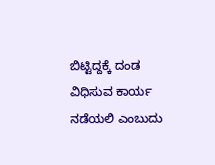ಬಿಟ್ಟಿದ್ದಕ್ಕೆ ದಂಡ ವಿಧಿಸುವ ಕಾರ್ಯ ನಡೆಯಲಿ ಎಂಬುದು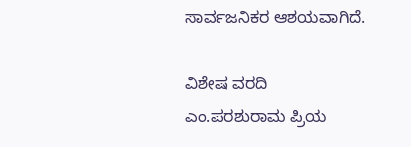ಸಾರ್ವಜನಿಕರ ಆಶಯವಾಗಿದೆ.

ವಿಶೇಷ ವರದಿ
ಎಂ.ಪರಶುರಾಮ ಪ್ರಿಯ